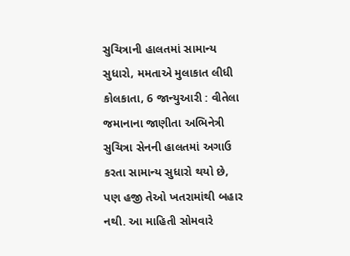સુચિત્રાની હાલતમાં સામાન્ય સુધારો, મમતાએ મુલાકાત લીધી
કોલકાતા, 6 જાન્યુઆરી : વીતેલા જમાનાના જાણીતા અભિનેત્રી સુચિત્રા સેનની હાલતમાં અગાઉ કરતા સામાન્ય સુધારો થયો છે, પણ હજી તેઓ ખતરામાંથી બહાર નથી. આ માહિતી સોમવારે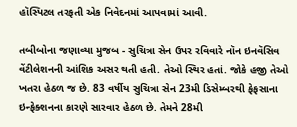હૉસ્પિટલ તરફતી એક નિવેદનમાં આપવામાં આવી.

તબીબોના જણાવ્યા મુજબ - સુચિત્રા સેન ઉપર રવિવારે નૉન ઇનવૅસિવ વેંટીલેશનની આંશિક અસર થતી હતી. તેઓ સ્થિર હતાં. જોકે હજી તેઓ ખતરા હેઠળ જ છે. 83 વર્ષીય સુચિત્રા સેન 23મી ડિસેમ્બરથી ફેફસાના ઇન્ફેક્શનના કારણે સારવાર હેઠળ છે. તેમને 28મી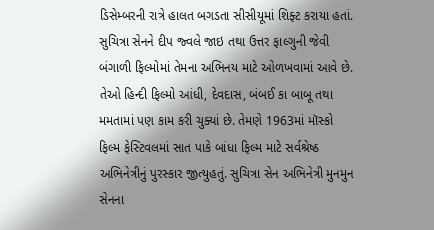ડિસેમ્બરની રાત્રે હાલત બગડતા સીસીયૂમાં શિફ્ટ કરાયા હતાં.
સુચિત્રા સેનને દીપ જ્વલે જાઇ તથા ઉત્તર ફાલ્ગુની જેવી બંગાળી ફિલ્મોમાં તેમના અભિનય માટે ઓળખવામાં આવે છે. તેઓ હિન્દી ફિલ્મો આંધી, દેવદાસ, બંબઈ કા બાબૂ તથા મમતામાં પણ કામ કરી ચુક્યાં છે. તેમણે 1963માં મૉસ્કો ફિલ્મ ફેસ્ટિવલમાં સાત પાકે બાંધા ફિલ્મ માટે સર્વશ્રેષ્ઠ અભિનેત્રીનું પુરસ્કાર જીત્યુહતું. સુચિત્રા સેન અભિનેત્રી મુનમુન સેનના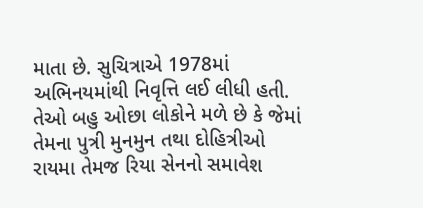માતા છે. સુચિત્રાએ 1978માં અભિનયમાંથી નિવૃત્તિ લઈ લીધી હતી. તેઓ બહુ ઓછા લોકોને મળે છે કે જેમાં તેમના પુત્રી મુનમુન તથા દોહિત્રીઓ રાયમા તેમજ રિયા સેનનો સમાવેશ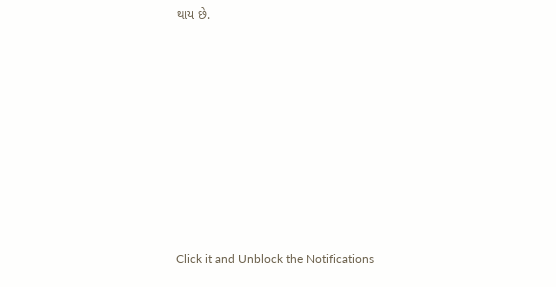થાય છે.












Click it and Unblock the Notifications